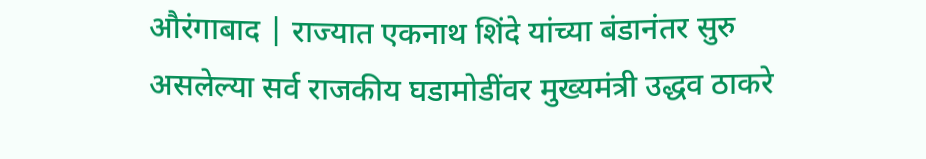औरंगाबाद | राज्यात एकनाथ शिंदे यांच्या बंडानंतर सुरु असलेल्या सर्व राजकीय घडामोडींवर मुख्यमंत्री उद्धव ठाकरे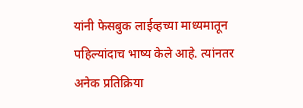यांनी फेसबुक लाईव्हच्या माध्यमातून पहिल्यांदाच भाष्य केले आहे. त्यांनतर अनेक प्रतिक्रिया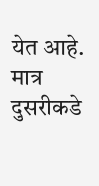येत आहे. मात्र दुसरीकडे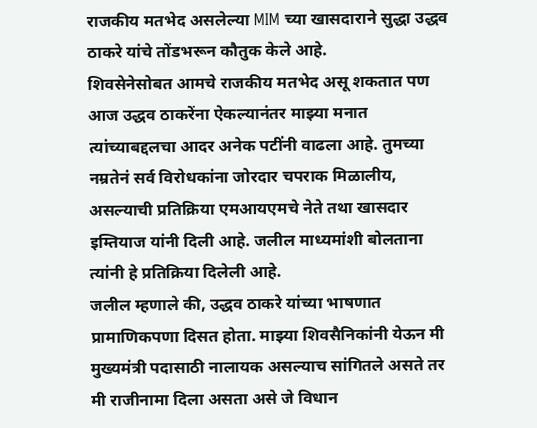राजकीय मतभेद असलेल्या MIM च्या खासदाराने सुद्धा उद्धव ठाकरे यांचे तोंडभरून कौतुक केले आहे.
शिवसेनेसोबत आमचे राजकीय मतभेद असू शकतात पण आज उद्धव ठाकरेंना ऐकल्यानंतर माझ्या मनात त्यांच्याबद्दलचा आदर अनेक पटींनी वाढला आहे. तुमच्या नम्रतेनं सर्व विरोधकांना जोरदार चपराक मिळालीय, असल्याची प्रतिक्रिया एमआयएमचे नेते तथा खासदार इम्तियाज यांनी दिली आहे. जलील माध्यमांशी बोलताना त्यांनी हे प्रतिक्रिया दिलेली आहे.
जलील म्हणाले की, उद्धव ठाकरे यांच्या भाषणात प्रामाणिकपणा दिसत होता. माझ्या शिवसैनिकांनी येऊन मी मुख्यमंत्री पदासाठी नालायक असल्याच सांगितले असते तर मी राजीनामा दिला असता असे जे विधान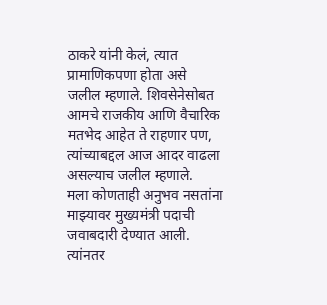ठाकरे यांनी केलं, त्यात प्रामाणिकपणा होता असे जलील म्हणाले. शिवसेनेसोबत आमचे राजकीय आणि वैचारिक मतभेद आहेत ते राहणार पण, त्यांच्याबद्दल आज आदर वाढला असल्याच जलील म्हणाले.
मला कोणताही अनुभव नसतांना माझ्यावर मुख्यमंत्री पदाची जवाबदारी देण्यात आली. त्यांनतर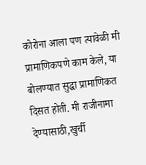कोरोना आला पण त्यावेळी मी प्रामाणिकपणे काम केले, या बोलण्यात सुद्धा प्रामाणिकत दिसत होती. मी राजीनामा देण्यासाठी,खुर्ची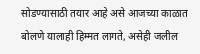सोडण्यासाठी तयार आहे असे आजच्या काळात बोलणे यालाही हिम्मत लागते, असेही जलील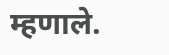म्हणाले.